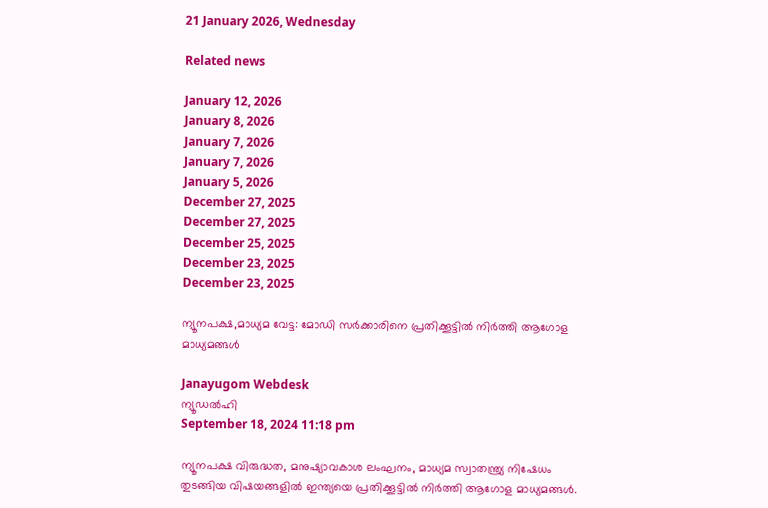21 January 2026, Wednesday

Related news

January 12, 2026
January 8, 2026
January 7, 2026
January 7, 2026
January 5, 2026
December 27, 2025
December 27, 2025
December 25, 2025
December 23, 2025
December 23, 2025

ന്യൂനപക്ഷ,മാധ്യമ വേട്ട: മോഡി സര്‍ക്കാരിനെ പ്രതിക്കൂട്ടില്‍ നിര്‍ത്തി ആഗോള മാധ്യമങ്ങള്‍

Janayugom Webdesk
ന്യൂഡല്‍ഹി
September 18, 2024 11:18 pm

ന്യൂനപക്ഷ വിരുദ്ധത, മനുഷ്യാവകാശ ലംഘനം, മാധ്യമ സ്വാതന്ത്ര്യ നിഷേധം തുടങ്ങിയ വിഷയങ്ങളില്‍ ഇന്ത്യയെ പ്രതിക്കൂട്ടില്‍ നിര്‍ത്തി ആഗോള മാധ്യമങ്ങള്‍.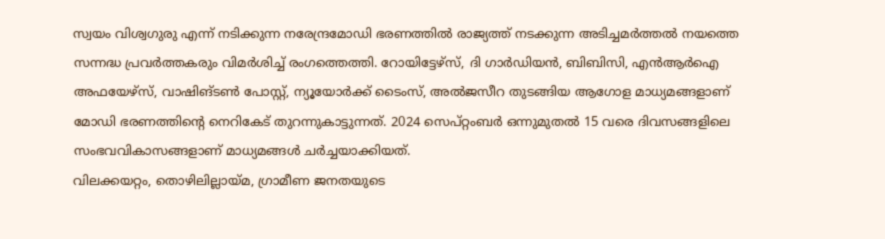സ്വയം വിശ്വഗുരു എന്ന് നടിക്കുന്ന നരേന്ദ്രമോഡി ഭരണത്തില്‍ രാജ്യത്ത് നടക്കുന്ന അടിച്ചമര്‍ത്തല്‍ നയത്തെ സന്നദ്ധ പ്രവര്‍ത്തകരും വിമര്‍ശിച്ച് രംഗത്തെത്തി. റോയിട്ടേഴ്സ്, ദി ഗാര്‍ഡിയന്‍, ബിബിസി, എന്‍ആര്‍ഐ അഫയേഴ്സ്, വാഷിങ്ടണ്‍ പോസ്റ്റ്, ന്യൂയോര്‍ക്ക് ടൈംസ്, അല്‍ജസീറ തുടങ്ങിയ ആഗോള മാധ്യമങ്ങളാണ് മോഡി ഭരണത്തിന്റെ നെറികേട് തുറന്നുകാട്ടുന്നത്. 2024 സെപ്റ്റംബര്‍ ഒന്നുമുതല്‍ 15 വരെ ദിവസങ്ങളിലെ സംഭവവികാസങ്ങളാണ് മാധ്യമങ്ങള്‍ ചര്‍ച്ചയാക്കിയത്.
വിലക്കയറ്റം, തൊഴിലില്ലായ്മ, ഗ്രാമീണ ജനതയുടെ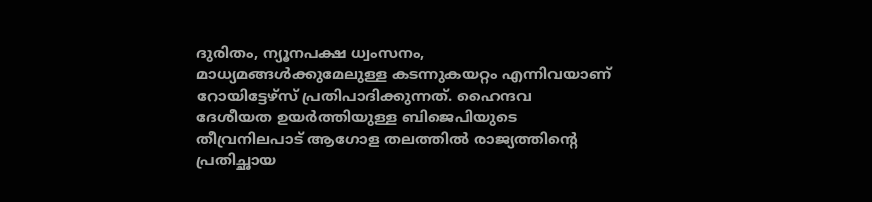ദുരിതം, ന്യൂനപക്ഷ ധ്വംസനം, മാധ്യമങ്ങള്‍ക്കുമേലുള്ള കടന്നുകയറ്റം എന്നിവയാണ് റോയിട്ടേഴ്സ് പ്രതിപാദിക്കുന്നത്. ഹൈന്ദവ ദേശീയത ഉയര്‍ത്തിയുള്ള ബിജെപിയുടെ തീവ്രനിലപാട് ആഗോള തലത്തില്‍ രാജ്യത്തിന്റെ പ്രതിച്ഛായ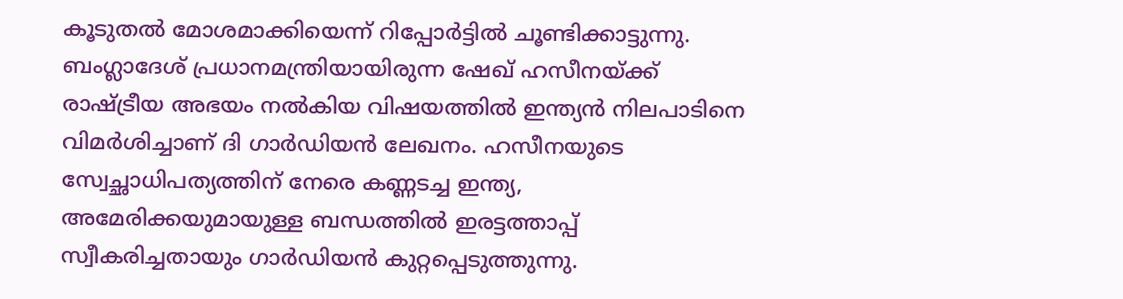കൂടുതല്‍ മോശമാക്കിയെന്ന് റിപ്പോര്‍ട്ടില്‍ ചൂണ്ടിക്കാട്ടുന്നു. ബംഗ്ലാദേശ് പ്രധാനമന്ത്രിയായിരുന്ന ഷേഖ് ഹസീനയ്ക്ക് രാഷ്ട്രീയ അഭയം നല്‍കിയ വിഷയത്തില്‍ ഇന്ത്യന്‍ നിലപാടിനെ വിമര്‍ശിച്ചാണ് ദി ഗാര്‍ഡിയന്‍ ലേഖനം. ഹസീനയുടെ സ്വേച്ഛാധിപത്യത്തിന് നേരെ കണ്ണടച്ച ഇന്ത്യ, അമേരിക്കയുമായുള്ള ബന്ധത്തില്‍ ഇരട്ടത്താപ്പ് സ്വീകരിച്ചതായും ഗാര്‍ഡിയന്‍ കുറ്റപ്പെടുത്തുന്നു.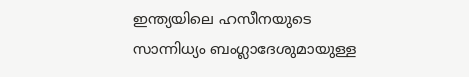ഇന്ത്യയിലെ ഹസീനയുടെ സാന്നിധ്യം ബംഗ്ലാദേശുമായുള്ള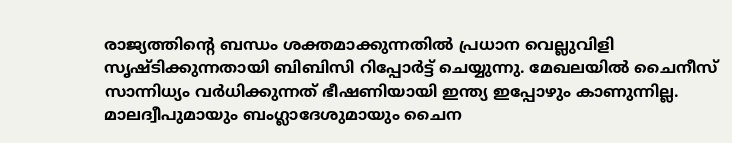രാജ്യത്തിന്റെ ബന്ധം ശക്തമാക്കുന്നതില്‍ പ്രധാന വെല്ലുവിളി സൃഷ്ടിക്കുന്നതായി ബിബിസി റിപ്പോര്‍ട്ട് ചെയ്യുന്നു. മേഖലയില്‍ ചൈനീസ് സാന്നിധ്യം വര്‍ധിക്കുന്നത് ഭീഷണിയായി ഇന്ത്യ ഇപ്പോഴും കാണുന്നില്ല. മാലദ്വീപുമായും ബംഗ്ലാദേശുമായും ചൈന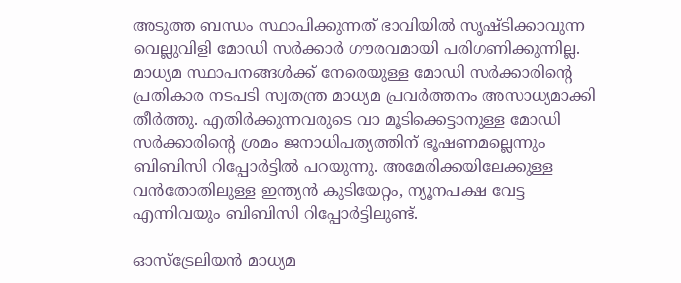അടുത്ത ബന്ധം സ്ഥാപിക്കുന്നത് ഭാവിയില്‍ സൃഷ്ടിക്കാവുന്ന വെല്ലുവിളി മോഡി സര്‍ക്കാര്‍ ഗൗരവമായി പരിഗണിക്കുന്നില്ല. മാധ്യമ സ്ഥാപനങ്ങള്‍ക്ക് നേരെയുള്ള മോഡി സര്‍ക്കാരിന്റെ പ്രതികാര നടപടി സ്വതന്ത്ര മാധ്യമ പ്രവര്‍ത്തനം അസാധ്യമാക്കി തീര്‍ത്തു. എതിര്‍ക്കുന്നവരുടെ വാ മൂടിക്കെട്ടാനുള്ള മോഡി സര്‍ക്കാരിന്റെ ശ്രമം ജനാധിപത്യത്തിന് ഭൂഷണമല്ലെന്നും ബിബിസി റിപ്പോര്‍ട്ടില്‍ പറയുന്നു. അമേരിക്കയിലേക്കുള്ള വന്‍തോതിലുള്ള ഇന്ത്യന്‍ കുടിയേറ്റം, ന്യൂനപക്ഷ വേട്ട എന്നിവയും ബിബിസി റിപ്പോര്‍ട്ടിലുണ്ട്.

ഓസ്ട്രേലിയന്‍ മാധ്യമ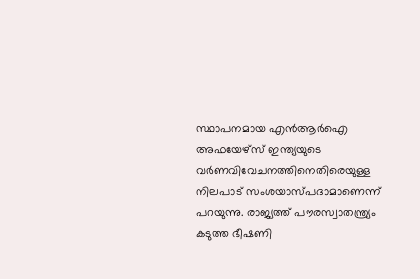സ്ഥാപനമായ എന്‍ആര്‍ഐ അഫയേഴ്സ് ഇന്ത്യയുടെ വര്‍ണവിവേചനത്തിനെതിരെയുള്ള നിലപാട് സംശയാസ്പദാമാണെന്ന് പറയുന്നു. രാജ്യത്ത് പൗരസ്വാതന്ത്ര്യം കടുത്ത ഭീഷണി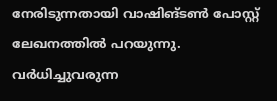നേരിടുന്നതായി വാഷിങ്ടണ്‍ പോസ്റ്റ് ലേഖനത്തില്‍ പറയുന്നു. വര്‍ധിച്ചുവരുന്ന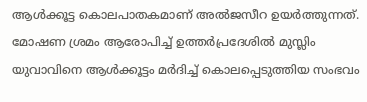ആള്‍ക്കൂട്ട കൊലപാതകമാണ് അല്‍ജസീറ ഉയര്‍ത്തുന്നത്. മോഷണ ശ്രമം ആരോപിച്ച് ഉത്തര്‍പ്രദേശില്‍ മുസ്ലിം യുവാവിനെ ആള്‍ക്കൂട്ടം മര്‍ദിച്ച് കൊലപ്പെടുത്തിയ സംഭവം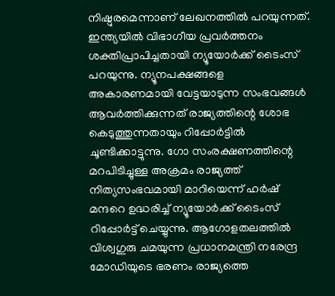നിഷ്ഠുരമെന്നാണ് ലേഖനത്തില്‍ പറയുന്നത്.
ഇന്ത്യയില്‍ വിഭാഗീയ പ്രവര്‍ത്തനം ശക്തിപ്രാപിച്ചതായി ന്യൂയോര്‍ക്ക് ടൈംസ് പറയുന്നു. ന്യൂനപക്ഷങ്ങളെ അകാരണമായി വേട്ടയാടുന്ന സംഭവങ്ങള്‍ ആവര്‍ത്തിക്കുന്നത് രാജ്യത്തിന്റെ ശോഭ കെടുത്തുന്നതായും റിപ്പോര്‍ട്ടില്‍ ചൂണ്ടിക്കാട്ടുന്നു. ഗോ സംരക്ഷണത്തിന്റെ മറപിടിച്ചുള്ള അക്രമം രാജ്യത്ത് നിത്യസംഭവമായി മാറിയെന്ന് ഹര്‍ഷ് മന്ദറെ ഉദ്ധരിച്ച് ന്യൂയോര്‍ക്ക് ടൈംസ് റിപ്പോര്‍ട്ട് ചെയ്യുന്നു. ആഗോളതലത്തില്‍ വിശ്വഗുരു ചമയുന്ന പ്രധാനമന്ത്രി നരേന്ദ്ര മോഡിയുടെ ഭരണം രാജ്യത്തെ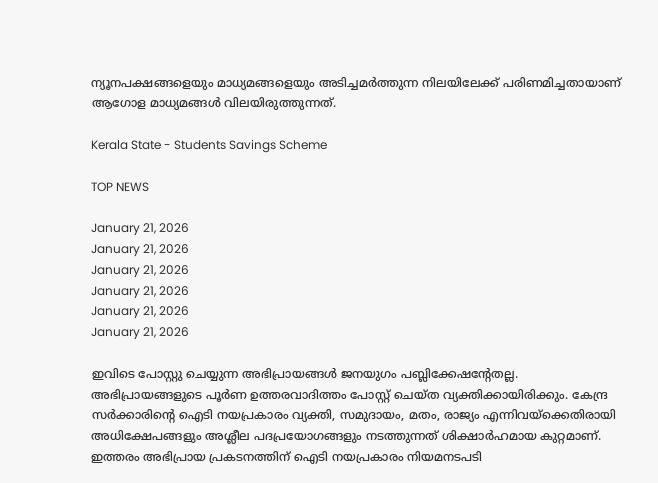ന്യൂനപക്ഷങ്ങളെയും മാധ്യമങ്ങളെയും അടിച്ചമര്‍ത്തുന്ന നിലയിലേക്ക് പരിണമിച്ചതായാണ് ആഗോള മാധ്യമങ്ങള്‍ വിലയിരുത്തുന്നത്.

Kerala State - Students Savings Scheme

TOP NEWS

January 21, 2026
January 21, 2026
January 21, 2026
January 21, 2026
January 21, 2026
January 21, 2026

ഇവിടെ പോസ്റ്റു ചെയ്യുന്ന അഭിപ്രായങ്ങള്‍ ജനയുഗം പബ്ലിക്കേഷന്റേതല്ല. അഭിപ്രായങ്ങളുടെ പൂര്‍ണ ഉത്തരവാദിത്തം പോസ്റ്റ് ചെയ്ത വ്യക്തിക്കായിരിക്കും. കേന്ദ്ര സര്‍ക്കാരിന്റെ ഐടി നയപ്രകാരം വ്യക്തി, സമുദായം, മതം, രാജ്യം എന്നിവയ്‌ക്കെതിരായി അധിക്ഷേപങ്ങളും അശ്ലീല പദപ്രയോഗങ്ങളും നടത്തുന്നത് ശിക്ഷാര്‍ഹമായ കുറ്റമാണ്. ഇത്തരം അഭിപ്രായ പ്രകടനത്തിന് ഐടി നയപ്രകാരം നിയമനടപടി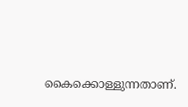കൈക്കൊള്ളുന്നതാണ്.